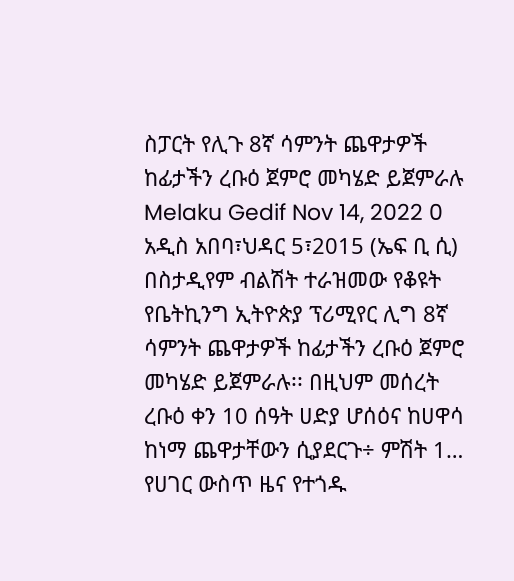ስፓርት የሊጉ 8ኛ ሳምንት ጨዋታዎች ከፊታችን ረቡዕ ጀምሮ መካሄድ ይጀምራሉ Melaku Gedif Nov 14, 2022 0 አዲስ አበባ፣ህዳር 5፣2015 (ኤፍ ቢ ሲ) በስታዲየም ብልሽት ተራዝመው የቆዩት የቤትኪንግ ኢትዮጵያ ፕሪሚየር ሊግ 8ኛ ሳምንት ጨዋታዎች ከፊታችን ረቡዕ ጀምሮ መካሄድ ይጀምራሉ፡፡ በዚህም መሰረት ረቡዕ ቀን 10 ሰዓት ሀድያ ሆሰዕና ከሀዋሳ ከነማ ጨዋታቸውን ሲያደርጉ÷ ምሽት 1…
የሀገር ውስጥ ዜና የተጎዱ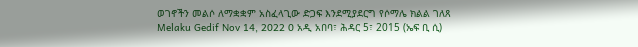ወገኖችን መልሶ ለማቋቋም አስፈላጊው ድጋፍ እንደሚያደርግ የሶማሌ ክልል ገለጸ Melaku Gedif Nov 14, 2022 0 አዲ አበባ፣ ሕዳር 5፣ 2015 (ኤፍ ቢ ሲ)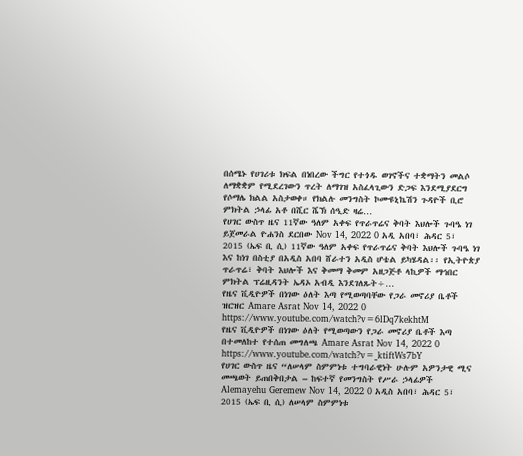በሰሜኑ የሀገሪቱ ክፍል በነበረው ችግር የተጎዱ ወገኖችና ተቋማትን መልሶ ለማቋቋም የሚደረገውን ጥረት ለማገዝ አስፈላጊውን ድጋፍ እንደሚያደርግ የሶማሌ ክልል አስታወቀ። የክልሉ መንግስት ኮሙዩኒኬሽን ጉዳዮች ቢሮ ምክትል ኃላፊ አቶ በሺር ሼኽ ሰዒድ ዛሬ…
የሀገር ውስጥ ዜና 11ኛው ዓለም አቀፍ የጥራጥሬና ቅባት እህሎች ጉባዔ ነገ ይጀመራል ዮሐንስ ደርበው Nov 14, 2022 0 አዲ አበባ፣ ሕዳር 5፣ 2015 (ኤፍ ቢ ሲ) 11ኛው ዓለም አቀፍ የጥራጥሬና ቅባት እህሎች ጉባዔ ነገ እና ከነገ በስቲያ በአዲስ አበባ ሸራተን አዲስ ሆቴል ይካሄዳል፡፡ የኢትዮጵያ ጥራጥሬ፣ ቅባት እህሎች እና ቅመማ ቅመም አዘጋጅቶ ላኪዎች ማኅበር ምክትል ፕሬዚዳንት ኤዳኦ አብዲ እንደገለጹት÷…
የዜና ቪዲዮዎች በነገው ዕለት እጣ የሚወጣባቸው የጋራ መኖሪያ ቤቶች ዝርዝር Amare Asrat Nov 14, 2022 0 https://www.youtube.com/watch?v=6lDq7kekhtM
የዜና ቪዲዮዎች በነገው ዕለት የሚወጣውን የጋራ መኖሪያ ቤቶች እጣ በተመለከተ የተሰጠ መግለጫ Amare Asrat Nov 14, 2022 0 https://www.youtube.com/watch?v=_ktiftWs7bY
የሀገር ውስጥ ዜና “ለሠላም ስምምነቱ ተግባራዊነት ሁሉም አዎንታዊ ሚና መጫወት ይጠበቅበታል – ከፍተኛ የመንግስት የሥራ ኃላፊዎች Alemayehu Geremew Nov 14, 2022 0 አዲስ አበባ፣ ሕዳር 5፣ 2015 (ኤፍ ቢ ሲ) ለሠላም ስምምነቱ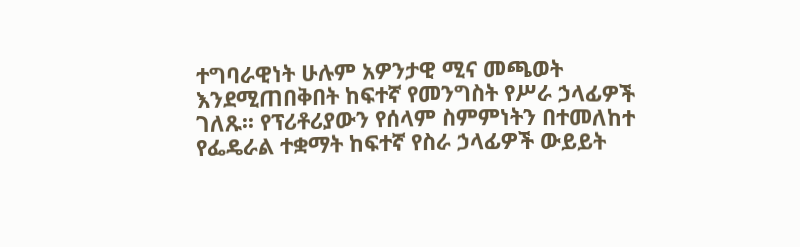ተግባራዊነት ሁሉም አዎንታዊ ሚና መጫወት እንደሚጠበቅበት ከፍተኛ የመንግስት የሥራ ኃላፊዎች ገለጹ፡፡ የፕሪቶሪያውን የሰላም ስምምነትን በተመለከተ የፌዴራል ተቋማት ከፍተኛ የስራ ኃላፊዎች ውይይት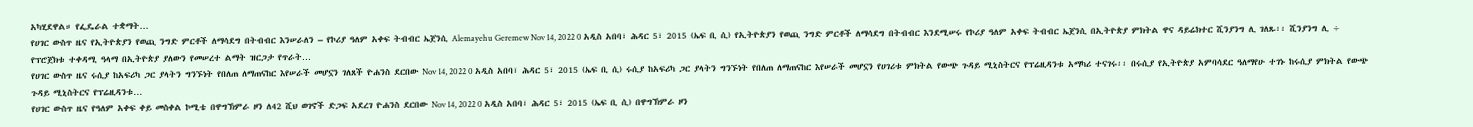አካሂደዋል። የፌዴራል ተቋማት…
የሀገር ውስጥ ዜና የኢትዮጵያን የወጪ ንግድ ምርቶች ለማሳደግ በትብብር እንሠራለን – የኮሪያ ዓለም አቀፍ ትብብር ኤጀንሲ Alemayehu Geremew Nov 14, 2022 0 አዲስ አበባ፣ ሕዳር 5፣ 2015 (ኤፍ ቢ ሲ) የኢትዮጵያን የወጪ ንግድ ምርቶች ለማሳደግ በትብብር እንደሚሠሩ የኮሪያ ዓለም አቀፍ ትብብር ኤጀንሲ በኢትዮጵያ ምክትል ዋና ዳይሬክተር ሺንያንግ ሊ ገለጹ፡፡ ሺንያንግ ሊ ÷ የፕሮጀክቱ ተቀዳሚ ዓላማ በኢትዮጵያ ያለውን የመሠረተ ልማት ዝርጋታ የጥራት…
የሀገር ውስጥ ዜና ሩሲያ ከአፍሪካ ጋር ያላትን ግንኙነት የበለጠ ለማጠናከር እየሠራች መሆኗን ገለጸች ዮሐንስ ደርበው Nov 14, 2022 0 አዲስ አበባ፣ ሕዳር 5፣ 2015 (ኤፍ ቢ ሲ) ሩሲያ ከአፍሪካ ጋር ያላትን ግንኙነት የበለጠ ለማጠናከር እየሠራች መሆኗን የሀገሪቱ ምክትል የውጭ ጉዳይ ሚኒስትርና የፕሬዚዳንቱ አማካሪ ተናገሩ፡፡ በሩሲያ የኢትዮጵያ አምባሳደር ዓለማየሁ ተገኑ ከሩሲያ ምክትል የውጭ ጉዳይ ሚኒስትርና የፕሬዚዳንቱ…
የሀገር ውስጥ ዜና የዓለም አቀፍ ቀይ መስቀል ኮሚቴ በዋግኽምራ ዞን ለ42 ሺህ ወገኖች ድጋፍ አደረገ ዮሐንስ ደርበው Nov 14, 2022 0 አዲስ አበባ፣ ሕዳር 5፣ 2015 (ኤፍ ቢ ሲ) በዋግኽምራ ዞን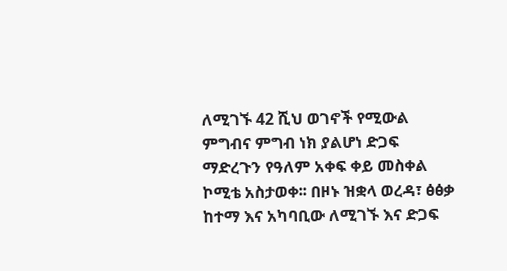ለሚገኙ 42 ሺህ ወገኖች የሚውል ምግብና ምግብ ነክ ያልሆነ ድጋፍ ማድረጉን የዓለም አቀፍ ቀይ መስቀል ኮሚቴ አስታወቀ፡፡ በዞኑ ዝቋላ ወረዳ፣ ፅፅቃ ከተማ እና አካባቢው ለሚገኙ እና ድጋፍ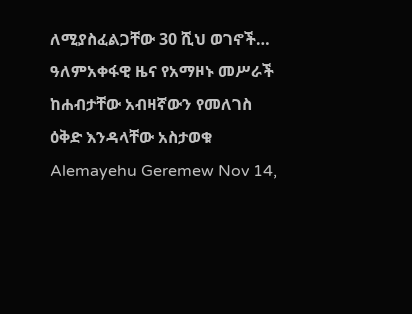ለሚያስፈልጋቸው 30 ሺህ ወገኖች…
ዓለምአቀፋዊ ዜና የአማዞኑ መሥራች ከሐብታቸው አብዛኛውን የመለገስ ዕቅድ እንዳላቸው አስታወቁ Alemayehu Geremew Nov 14,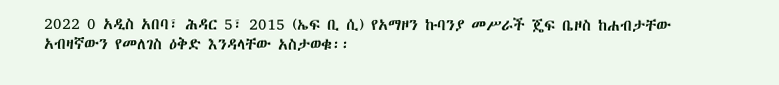2022 0 አዲስ አበባ፣ ሕዳር 5፣ 2015 (ኤፍ ቢ ሲ) የአማዞን ኩባንያ መሥራች ጄፍ ቤዞስ ከሐብታቸው አብዛኛውን የመለገስ ዕቅድ እንዳላቸው አስታወቁ፡፡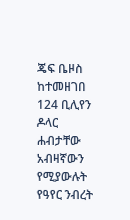ጄፍ ቤዞስ ከተመዘገበ 124 ቢሊየን ዶላር ሐብታቸው አብዛኛውን የሚያውሉት የዓየር ንብረት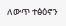ለውጥ ተፅዕኖን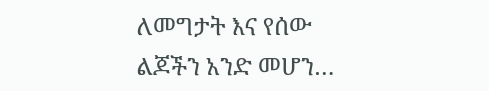ለመግታት እና የሰው ልጆችን አንድ መሆን…